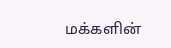மக்களின்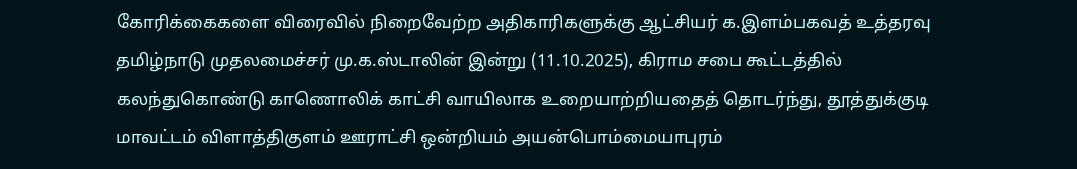கோரிக்கைகளை விரைவில் நிறைவேற்ற அதிகாரிகளுக்கு ஆட்சியர் க.இளம்பகவத் உத்தரவு
தமிழ்நாடு முதலமைச்சர் மு.க.ஸ்டாலின் இன்று (11.10.2025), கிராம சபை கூட்டத்தில் கலந்துகொண்டு காணொலிக் காட்சி வாயிலாக உறையாற்றியதைத் தொடர்ந்து, தூத்துக்குடி மாவட்டம் விளாத்திகுளம் ஊராட்சி ஒன்றியம் அயன்பொம்மையாபுரம்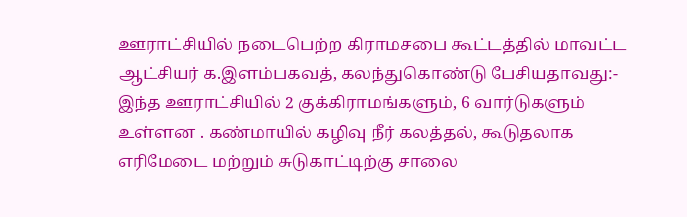ஊராட்சியில் நடைபெற்ற கிராமசபை கூட்டத்தில் மாவட்ட ஆட்சியர் க.இளம்பகவத், கலந்துகொண்டு பேசியதாவது:-
இந்த ஊராட்சியில் 2 குக்கிராமங்களும், 6 வார்டுகளும் உள்ளன . கண்மாயில் கழிவு நீர் கலத்தல், கூடுதலாக எரிமேடை மற்றும் சுடுகாட்டிற்கு சாலை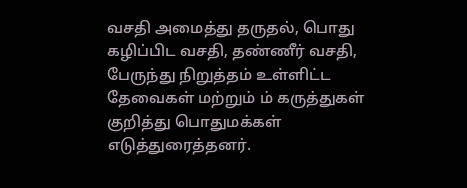வசதி அமைத்து தருதல், பொது கழிப்பிட வசதி, தண்ணீர் வசதி, பேருந்து நிறுத்தம் உள்ளிட்ட தேவைகள் மற்றும் ம் கருத்துகள் குறித்து பொதுமக்கள் எடுத்துரைத்தனர்.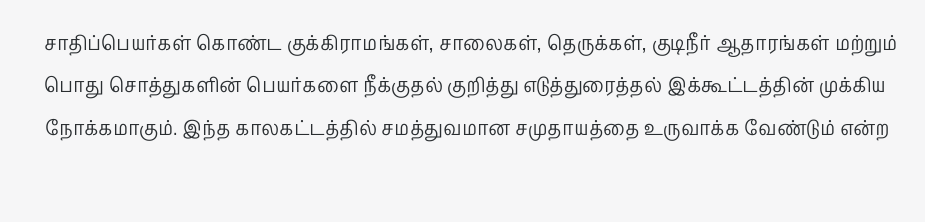சாதிப்பெயர்கள் கொண்ட குக்கிராமங்கள், சாலைகள், தெருக்கள், குடிநீர் ஆதாரங்கள் மற்றும் பொது சொத்துகளின் பெயர்களை நீக்குதல் குறித்து எடுத்துரைத்தல் இக்கூட்டத்தின் முக்கிய நோக்கமாகும். இந்த காலகட்டத்தில் சமத்துவமான சமுதாயத்தை உருவாக்க வேண்டும் என்ற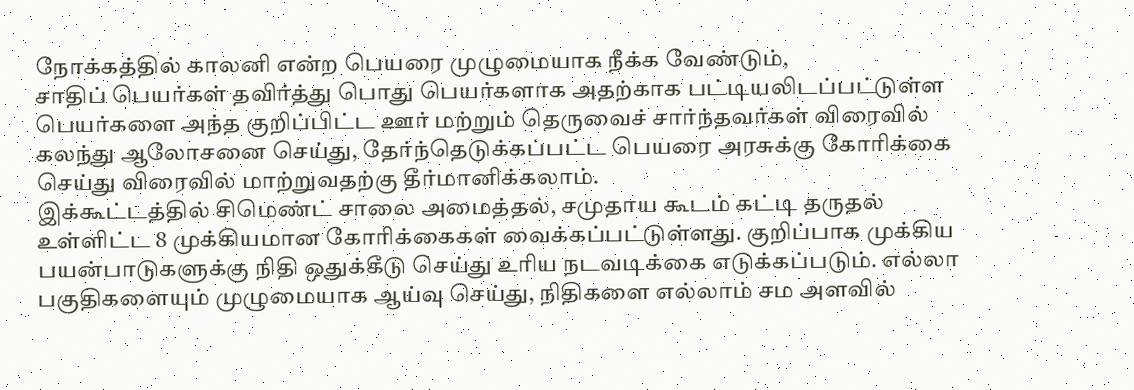நோக்கத்தில் காலனி என்ற பெயரை முழுமையாக நீக்க வேண்டும்,
சாதிப் பெயர்கள் தவிர்த்து பொது பெயர்களாக அதற்காக பட்டியலிடப்பட்டுள்ள பெயர்களை அந்த குறிப்பிட்ட ஊர் மற்றும் தெருவைச் சார்ந்தவர்கள் விரைவில் கலந்து ஆலோசனை செய்து, தேர்ந்தெடுக்கப்பட்ட பெயரை அரசுக்கு கோரிக்கை செய்து விரைவில் மாற்றுவதற்கு தீர்மானிக்கலாம்.
இக்கூட்டத்தில் சிமெண்ட் சாலை அமைத்தல், சமுதாய கூடம் கட்டி தருதல் உள்ளிட்ட 8 முக்கியமான கோரிக்கைகள் வைக்கப்பட்டுள்ளது. குறிப்பாக முக்கிய பயன்பாடுகளுக்கு நிதி ஒதுக்கீடு செய்து உரிய நடவடிக்கை எடுக்கப்படும். எல்லா பகுதிகளையும் முழுமையாக ஆய்வு செய்து, நிதிகளை எல்லாம் சம அளவில்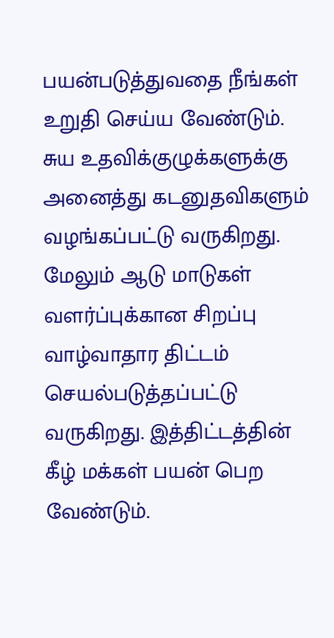பயன்படுத்துவதை நீங்கள் உறுதி செய்ய வேண்டும்.
சுய உதவிக்குழுக்களுக்கு அனைத்து கடனுதவிகளும் வழங்கப்பட்டு வருகிறது. மேலும் ஆடு மாடுகள் வளர்ப்புக்கான சிறப்பு வாழ்வாதார திட்டம் செயல்படுத்தப்பட்டு வருகிறது. இத்திட்டத்தின் கீழ் மக்கள் பயன் பெற வேண்டும்.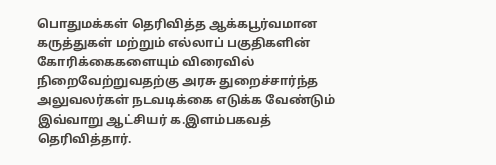பொதுமக்கள் தெரிவித்த ஆக்கபூர்வமான கருத்துகள் மற்றும் எல்லாப் பகுதிகளின் கோரிக்கைகளையும் விரைவில் நிறைவேற்றுவதற்கு அரசு துறைச்சார்ந்த அலுவலர்கள் நடவடிக்கை எடுக்க வேண்டும்
இவ்வாறு ஆட்சியர் க.இளம்பகவத் தெரிவித்தார்.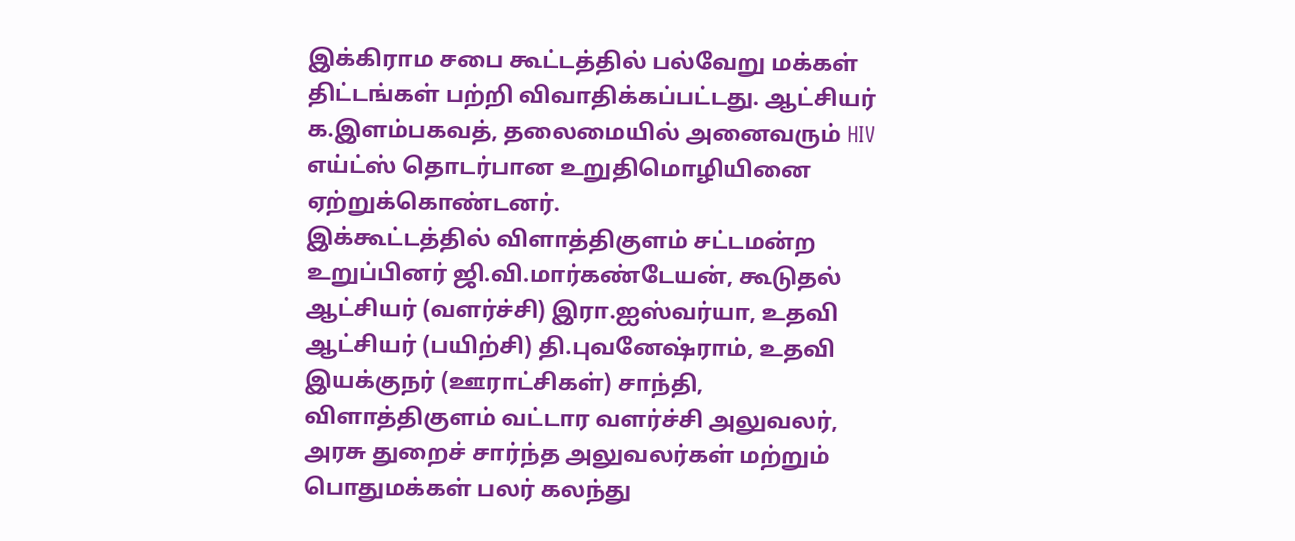இக்கிராம சபை கூட்டத்தில் பல்வேறு மக்கள் திட்டங்கள் பற்றி விவாதிக்கப்பட்டது. ஆட்சியர் க.இளம்பகவத், தலைமையில் அனைவரும் HIV எய்ட்ஸ் தொடர்பான உறுதிமொழியினை ஏற்றுக்கொண்டனர்.
இக்கூட்டத்தில் விளாத்திகுளம் சட்டமன்ற உறுப்பினர் ஜி.வி.மார்கண்டேயன், கூடுதல் ஆட்சியர் (வளர்ச்சி) இரா.ஐஸ்வர்யா, உதவி ஆட்சியர் (பயிற்சி) தி.புவனேஷ்ராம், உதவி இயக்குநர் (ஊராட்சிகள்) சாந்தி, விளாத்திகுளம் வட்டார வளர்ச்சி அலுவலர், அரசு துறைச் சார்ந்த அலுவலர்கள் மற்றும் பொதுமக்கள் பலர் கலந்து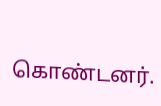கொண்டனர்.